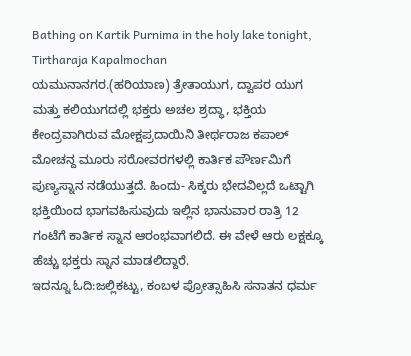Bathing on Kartik Purnima in the holy lake tonight, Tirtharaja Kapalmochan
ಯಮುನಾನಗರ.(ಹರಿಯಾಣ) ತ್ರೇತಾಯುಗ, ದ್ವಾಪರ ಯುಗ ಮತ್ತು ಕಲಿಯುಗದಲ್ಲಿ ಭಕ್ತರು ಅಚಲ ಶ್ರದ್ಧಾ, ಭಕ್ತಿಯ ಕೇಂದ್ರವಾಗಿರುವ ಮೋಕ್ಷಪ್ರದಾಯಿನಿ ತೀರ್ಥರಾಜ ಕಪಾಲ್ ಮೋಚನ್ದ ಮೂರು ಸರೋವರಗಳಲ್ಲಿ ಕಾರ್ತಿಕ ಪೌರ್ಣಮಿಗೆ ಪುಣ್ಯಸ್ನಾನ ನಡೆಯುತ್ತದೆ. ಹಿಂದು- ಸಿಕ್ಕರು ಭೇದವಿಲ್ಲದೆ ಒಟ್ಟಾಗಿ ಭಕ್ತಿಯಿಂದ ಭಾಗವಹಿಸುವುದು ಇಲ್ಲಿನ ಭಾನುವಾರ ರಾತ್ರಿ 12 ಗಂಟೆಗೆ ಕಾರ್ತಿಕ ಸ್ನಾನ ಆರಂಭವಾಗಲಿದೆ. ಈ ವೇಳೆ ಆರು ಲಕ್ಷಕ್ಕೂ ಹೆಚ್ಚು ಭಕ್ತರು ಸ್ನಾನ ಮಾಡಲಿದ್ದಾರೆ.
ಇದನ್ನೂ ಓದಿ:ಜಲ್ಲಿಕಟ್ಟು, ಕಂಬಳ ಪ್ರೋತ್ಸಾಹಿಸಿ ಸನಾತನ ಧರ್ಮ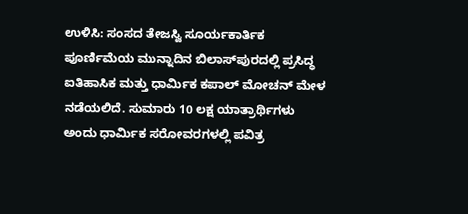ಉಳಿಸಿ: ಸಂಸದ ತೇಜಸ್ವಿ ಸೂರ್ಯಕಾರ್ತಿಕ ಪೂರ್ಣಿಮೆಯ ಮುನ್ನಾದಿನ ಬಿಲಾಸ್‌ಪುರದಲ್ಲಿ ಪ್ರಸಿದ್ಧ ಐತಿಹಾಸಿಕ ಮತ್ತು ಧಾರ್ಮಿಕ ಕಪಾಲ್ ಮೋಚನ್ ಮೇಳ ನಡೆಯಲಿದೆ. ಸುಮಾರು 10 ಲಕ್ಷ ಯಾತ್ರಾರ್ಥಿಗಳು ಅಂದು ಧಾರ್ಮಿಕ ಸರೋವರಗಳಲ್ಲಿ ಪವಿತ್ರ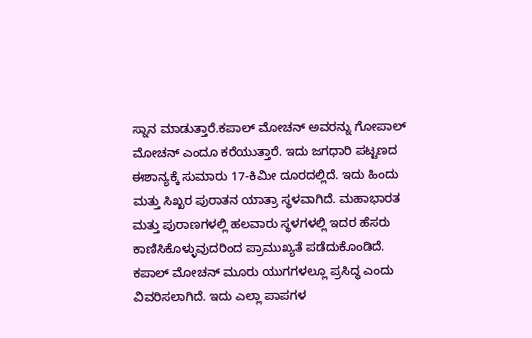ಸ್ನಾನ ಮಾಡುತ್ತಾರೆ.ಕಪಾಲ್ ಮೋಚನ್ ಅವರನ್ನು ಗೋಪಾಲ್ ಮೋಚನ್ ಎಂದೂ ಕರೆಯುತ್ತಾರೆ. ಇದು ಜಗಧಾರಿ ಪಟ್ಟಣದ ಈಶಾನ್ಯಕ್ಕೆ ಸುಮಾರು 17-ಕಿಮೀ ದೂರದಲ್ಲಿದೆ. ಇದು ಹಿಂದು ಮತ್ತು ಸಿಖ್ಖರ ಪುರಾತನ ಯಾತ್ರಾ ಸ್ಥಳವಾಗಿದೆ. ಮಹಾಭಾರತ ಮತ್ತು ಪುರಾಣಗಳಲ್ಲಿ ಹಲವಾರು ಸ್ಥಳಗಳಲ್ಲಿ ಇದರ ಹೆಸರು ಕಾಣಿಸಿಕೊಳ್ಳುವುದರಿಂದ ಪ್ರಾಮುಖ್ಯತೆ ಪಡೆದುಕೊಂಡಿದೆ.
ಕಪಾಲ್ ಮೋಚನ್ ಮೂರು ಯುಗಗಳಲ್ಲೂ ಪ್ರಸಿದ್ಧ ಎಂದು ವಿವರಿಸಲಾಗಿದೆ. ಇದು ಎಲ್ಲಾ ಪಾಪಗಳ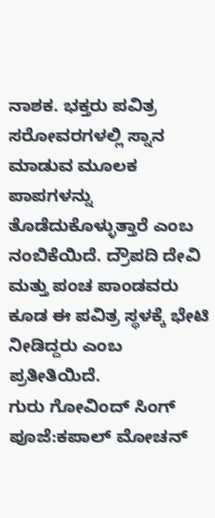ನಾಶಕ. ಭಕ್ತರು ಪವಿತ್ರ ಸರೋವರಗಳಲ್ಲಿ ಸ್ನಾನ ಮಾಡುವ ಮೂಲಕ ಪಾಪಗಳನ್ನು ತೊಡೆದುಕೊಳ್ಳುತ್ತಾರೆ ಎಂಬ ನಂಬಿಕೆಯಿದೆ. ದ್ರೌಪದಿ ದೇವಿ ಮತ್ತು ಪಂಚ ಪಾಂಡವರು ಕೂಡ ಈ ಪವಿತ್ರ ಸ್ಥಳಕ್ಕೆ ಭೇಟಿ ನೀಡಿದ್ದರು ಎಂಬ ಪ್ರತೀತಿಯಿದೆ.
ಗುರು ಗೋವಿಂದ್ ಸಿಂಗ್ ಪೂಜೆ:ಕಪಾಲ್ ಮೋಚನ್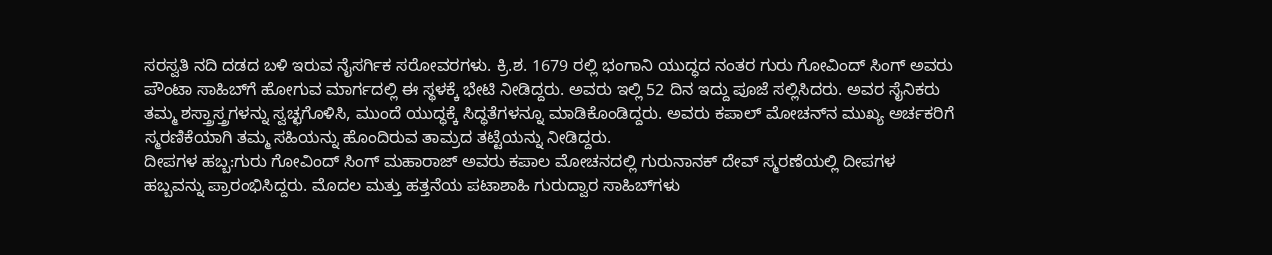ಸರಸ್ವತಿ ನದಿ ದಡದ ಬಳಿ ಇರುವ ನೈಸರ್ಗಿಕ ಸರೋವರಗಳು. ಕ್ರಿ.ಶ. 1679 ರಲ್ಲಿ ಭಂಗಾನಿ ಯುದ್ಧದ ನಂತರ ಗುರು ಗೋವಿಂದ್ ಸಿಂಗ್ ಅವರು ಪೌಂಟಾ ಸಾಹಿಬ್‌ಗೆ ಹೋಗುವ ಮಾರ್ಗದಲ್ಲಿ ಈ ಸ್ಥಳಕ್ಕೆ ಭೇಟಿ ನೀಡಿದ್ದರು. ಅವರು ಇಲ್ಲಿ 52 ದಿನ ಇದ್ದು ಪೂಜೆ ಸಲ್ಲಿಸಿದರು. ಅವರ ಸೈನಿಕರು ತಮ್ಮ ಶಸ್ತ್ರಾಸ್ತ್ರಗಳನ್ನು ಸ್ವಚ್ಛಗೊಳಿಸಿ, ಮುಂದೆ ಯುದ್ಧಕ್ಕೆ ಸಿದ್ಧತೆಗಳನ್ನೂ ಮಾಡಿಕೊಂಡಿದ್ದರು. ಅವರು ಕಪಾಲ್ ಮೋಚನ್‌ನ ಮುಖ್ಯ ಅರ್ಚಕರಿಗೆ ಸ್ಮರಣಿಕೆಯಾಗಿ ತಮ್ಮ ಸಹಿಯನ್ನು ಹೊಂದಿರುವ ತಾಮ್ರದ ತಟ್ಟೆಯನ್ನು ನೀಡಿದ್ದರು.
ದೀಪಗಳ ಹಬ್ಬ:ಗುರು ಗೋವಿಂದ್ ಸಿಂಗ್ ಮಹಾರಾಜ್ ಅವರು ಕಪಾಲ ಮೋಚನದಲ್ಲಿ ಗುರುನಾನಕ್ ದೇವ್ ಸ್ಮರಣೆಯಲ್ಲಿ ದೀಪಗಳ ಹಬ್ಬವನ್ನು ಪ್ರಾರಂಭಿಸಿದ್ದರು. ಮೊದಲ ಮತ್ತು ಹತ್ತನೆಯ ಪಟಾಶಾಹಿ ಗುರುದ್ವಾರ ಸಾಹಿಬ್‌ಗಳು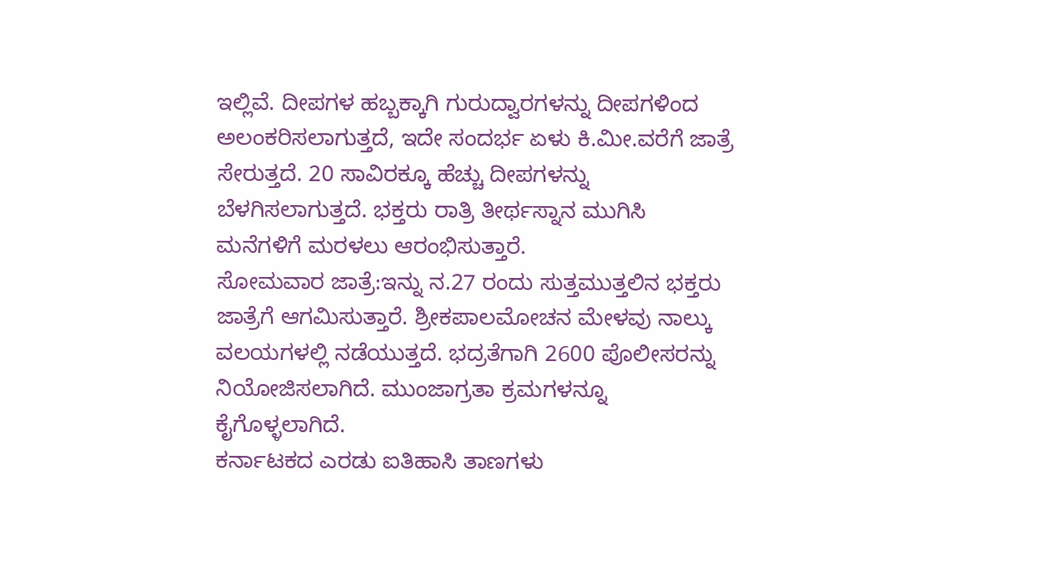ಇಲ್ಲಿವೆ. ದೀಪಗಳ ಹಬ್ಬಕ್ಕಾಗಿ ಗುರುದ್ವಾರಗಳನ್ನು ದೀಪಗಳಿಂದ ಅಲಂಕರಿಸಲಾಗುತ್ತದೆ, ಇದೇ ಸಂದರ್ಭ ಏಳು ಕಿ.ಮೀ.ವರೆಗೆ ಜಾತ್ರೆ ಸೇರುತ್ತದೆ. 20 ಸಾವಿರಕ್ಕೂ ಹೆಚ್ಚು ದೀಪಗಳನ್ನು ಬೆಳಗಿಸಲಾಗುತ್ತದೆ. ಭಕ್ತರು ರಾತ್ರಿ ತೀರ್ಥಸ್ನಾನ ಮುಗಿಸಿ ಮನೆಗಳಿಗೆ ಮರಳಲು ಆರಂಭಿಸುತ್ತಾರೆ.
ಸೋಮವಾರ ಜಾತ್ರೆ:ಇನ್ನು ನ.27 ರಂದು ಸುತ್ತಮುತ್ತಲಿನ ಭಕ್ತರು ಜಾತ್ರೆಗೆ ಆಗಮಿಸುತ್ತಾರೆ. ಶ್ರೀಕಪಾಲಮೋಚನ ಮೇಳವು ನಾಲ್ಕು ವಲಯಗಳಲ್ಲಿ ನಡೆಯುತ್ತದೆ. ಭದ್ರತೆಗಾಗಿ 2600 ಪೊಲೀಸರನ್ನು ನಿಯೋಜಿಸಲಾಗಿದೆ. ಮುಂಜಾಗ್ರತಾ ಕ್ರಮಗಳನ್ನೂ ಕೈಗೊಳ್ಳಲಾಗಿದೆ.
ಕರ್ನಾಟಕದ ಎರಡು ಐತಿಹಾಸಿ ತಾಣಗಳು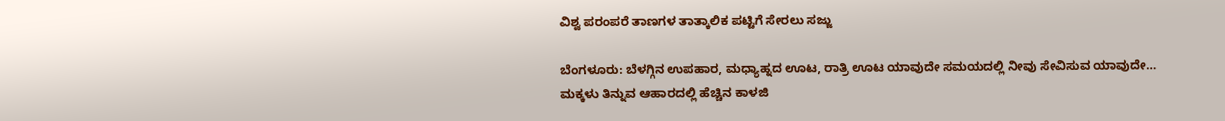ವಿಶ್ವ ಪರಂಪರೆ ತಾಣಗಳ ತಾತ್ಕಾಲಿಕ ಪಟ್ಟಿಗೆ ಸೇರಲು ಸಜ್ಜು

ಬೆಂಗಳೂರು: ಬೆಳಗ್ಗಿನ ಉಪಹಾರ, ಮಧ್ಯಾಹ್ನದ ಊಟ, ರಾತ್ರಿ ಊಟ ಯಾವುದೇ ಸಮಯದಲ್ಲಿ ನೀವು ಸೇವಿಸುವ ಯಾವುದೇ…
ಮಕ್ಕಳು ತಿನ್ನುವ ಆಹಾರದಲ್ಲಿ ಹೆಚ್ಚಿನ ಕಾಳಜಿ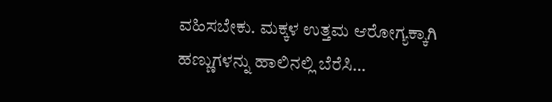ವಹಿಸಬೇಕು. ಮಕ್ಕಳ ಉತ್ತಮ ಆರೋಗ್ಯಕ್ಕಾಗಿ ಹಣ್ಣುಗಳನ್ನು ಹಾಲಿನಲ್ಲಿ ಬೆರೆಸಿ…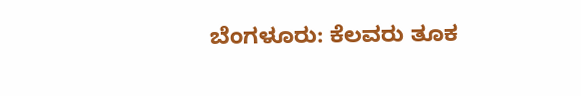ಬೆಂಗಳೂರು: ಕೆಲವರು ತೂಕ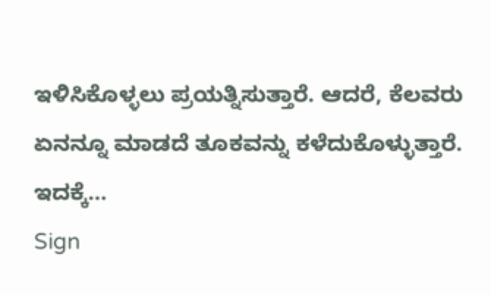ಇಳಿಸಿಕೊಳ್ಳಲು ಪ್ರಯತ್ನಿಸುತ್ತಾರೆ. ಆದರೆ, ಕೆಲವರು ಏನನ್ನೂ ಮಾಡದೆ ತೂಕವನ್ನು ಕಳೆದುಕೊಳ್ಳುತ್ತಾರೆ. ಇದಕ್ಕೆ…
Sign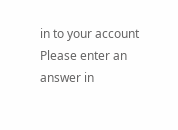in to your account
Please enter an answer in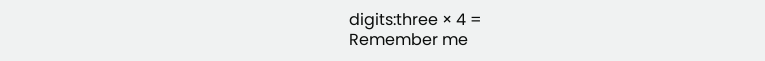digits:three × 4 =
Remember me